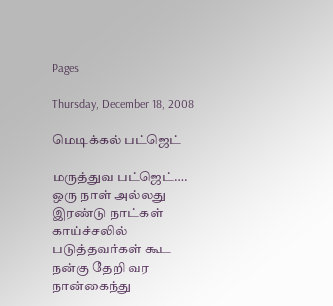Pages

Thursday, December 18, 2008

மெடிக்கல் பட்ஜெட்

மருத்துவ பட்ஜெட்….
ஒரு நாள் அல்லது இரண்டு நாட்கள் காய்ச்சலில் படுத்தவர்கள் கூட நன்கு தேறி வர நான்கைந்து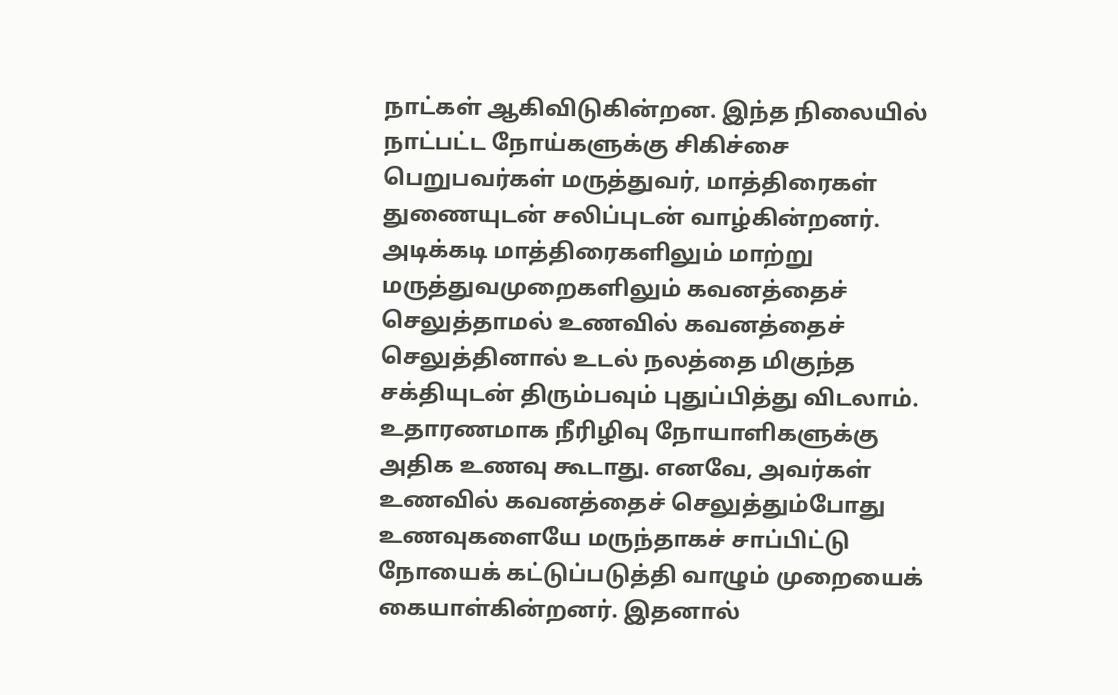நாட்கள் ஆகிவிடுகின்றன. இந்த நிலையில் நாட்பட்ட நோய்களுக்கு சிகிச்சை பெறுபவர்கள் மருத்துவர், மாத்திரைகள் துணையுடன் சலிப்புடன் வாழ்கின்றனர்.
அடிக்கடி மாத்திரைகளிலும் மாற்று மருத்துவமுறைகளிலும் கவனத்தைச் செலுத்தாமல் உணவில் கவனத்தைச் செலுத்தினால் உடல் நலத்தை மிகுந்த சக்தியுடன் திரும்பவும் புதுப்பித்து விடலாம்.
உதாரணமாக நீரிழிவு நோயாளிகளுக்கு அதிக உணவு கூடாது. எனவே, அவர்கள் உணவில் கவனத்தைச் செலுத்தும்போது உணவுகளையே மருந்தாகச் சாப்பிட்டு நோயைக் கட்டுப்படுத்தி வாழும் முறையைக் கையாள்கின்றனர். இதனால்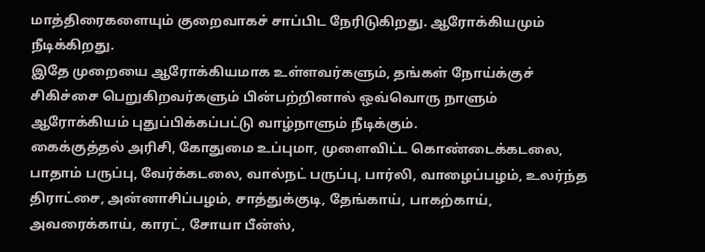மாத்திரைகளையும் குறைவாகச் சாப்பிட நேரிடுகிறது. ஆரோக்கியமும் நீடிக்கிறது.
இதே முறையை ஆரோக்கியமாக உள்ளவர்களும், தங்கள் நோய்க்குச் சிகிச்சை பெறுகிறவர்களும் பின்பற்றினால் ஒவ்வொரு நாளும் ஆரோக்கியம் புதுப்பிக்கப்பட்டு வாழ்நாளும் நீடிக்கும்.
கைக்குத்தல் அரிசி, கோதுமை உப்புமா, முளைவிட்ட கொண்டைக்கடலை, பாதாம் பருப்பு, வேர்க்கடலை, வால்நட் பருப்பு, பார்லி, வாழைப்பழம், உலர்ந்த திராட்சை, அன்னாசிப்பழம், சாத்துக்குடி, தேங்காய், பாகற்காய், அவரைக்காய், காரட், சோயா பீன்ஸ்,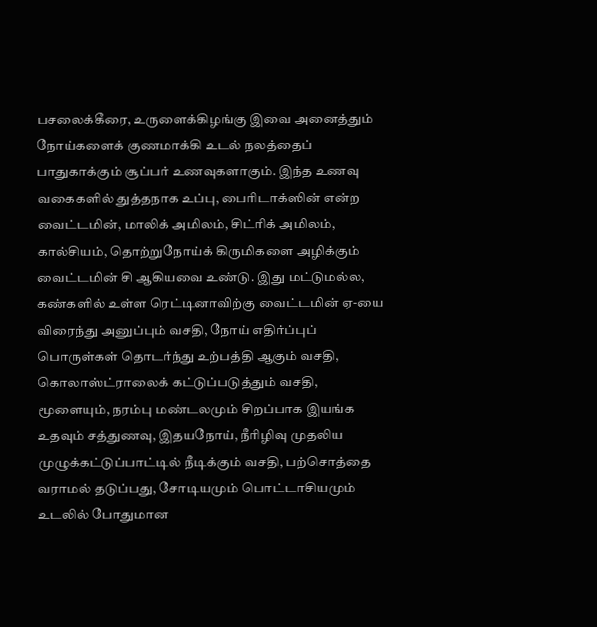பசலைக்கீரை, உருளைக்கிழங்கு இவை அனைத்தும் நோய்களைக் குணமாக்கி உடல் நலத்தைப் பாதுகாக்கும் சூப்பர் உணவுகளாகும். இந்த உணவு வகைகளில் துத்தநாக உப்பு, பைரிடாக்ஸின் என்ற வைட்டமின், மாலிக் அமிலம், சிட்ரிக் அமிலம், கால்சியம், தொற்றுநோய்க் கிருமிகளை அழிக்கும் வைட்டமின் சி ஆகியவை உண்டு. இது மட்டுமல்ல, கண்களில் உள்ள ரெட்டினாவிற்கு வைட்டமின் ஏ-யை விரைந்து அனுப்பும் வசதி, நோய் எதிர்ப்புப் பொருள்கள் தொடர்ந்து உற்பத்தி ஆகும் வசதி, கொலாஸ்ட்ராலைக் கட்டுப்படுத்தும் வசதி, மூளையும், நரம்பு மண்டலமும் சிறப்பாக இயங்க உதவும் சத்துணவு, இதயநோய், நீரிழிவு முதலிய முழுக்கட்டுப்பாட்டில் நீடிக்கும் வசதி, பற்சொத்தை வராமல் தடுப்பது, சோடியமும் பொட்டாசியமும் உடலில் போதுமான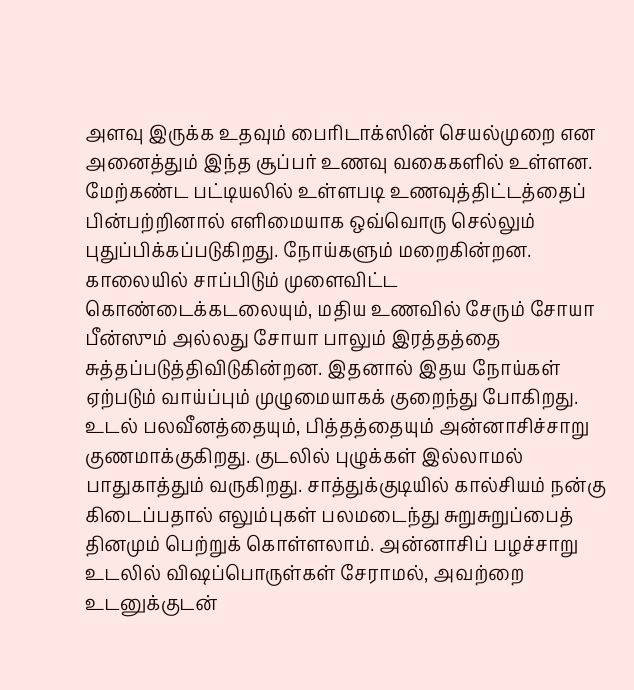அளவு இருக்க உதவும் பைரிடாக்ஸின் செயல்முறை என அனைத்தும் இந்த சூப்பர் உணவு வகைகளில் உள்ளன.
மேற்கண்ட பட்டியலில் உள்ளபடி உணவுத்திட்டத்தைப் பின்பற்றினால் எளிமையாக ஒவ்வொரு செல்லும் புதுப்பிக்கப்படுகிறது. நோய்களும் மறைகின்றன.
காலையில் சாப்பிடும் முளைவிட்ட கொண்டைக்கடலையும், மதிய உணவில் சேரும் சோயா பீன்ஸும் அல்லது சோயா பாலும் இரத்தத்தை சுத்தப்படுத்திவிடுகின்றன. இதனால் இதய நோய்கள் ஏற்படும் வாய்ப்பும் முழுமையாகக் குறைந்து போகிறது.
உடல் பலவீனத்தையும், பித்தத்தையும் அன்னாசிச்சாறு குணமாக்குகிறது. குடலில் புழுக்கள் இல்லாமல் பாதுகாத்தும் வருகிறது. சாத்துக்குடியில் கால்சியம் நன்கு கிடைப்பதால் எலும்புகள் பலமடைந்து சுறுசுறுப்பைத் தினமும் பெற்றுக் கொள்ளலாம். அன்னாசிப் பழச்சாறு உடலில் விஷப்பொருள்கள் சேராமல், அவற்றை உடனுக்குடன்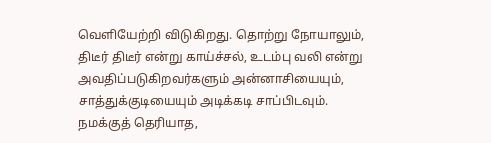வெளியேற்றி விடுகிறது. தொற்று நோயாலும், திடீர் திடீர் என்று காய்ச்சல், உடம்பு வலி என்று அவதிப்படுகிறவர்களும் அன்னாசியையும், சாத்துக்குடியையும் அடிக்கடி சாப்பிடவும்.
நமக்குத் தெரியாத,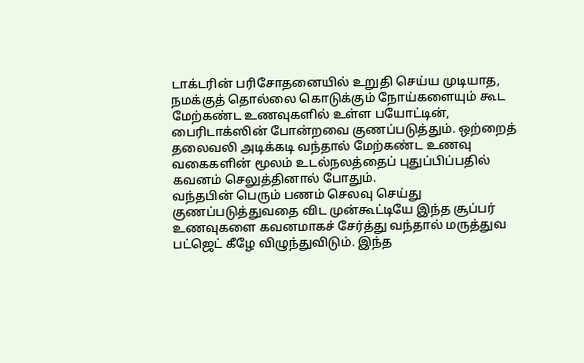டாக்டரின் பரிசோதனையில் உறுதி செய்ய முடியாத, நமக்குத் தொல்லை கொடுக்கும் நோய்களையும் கூட மேற்கண்ட உணவுகளில் உள்ள பயோட்டின், பைரிடாக்ஸின் போன்றவை குணப்படுத்தும். ஒற்றைத் தலைவலி அடிக்கடி வந்தால் மேற்கண்ட உணவு வகைகளின் மூலம் உடல்நலத்தைப் புதுப்பிப்பதில் கவனம் செலுத்தினால் போதும்.
வந்தபின் பெரும் பணம் செலவு செய்து குணப்படுத்துவதை விட முன்கூட்டியே இந்த சூப்பர் உணவுகளை கவனமாகச் சேர்த்து வந்தால் மருத்துவ பட்ஜெட் கீழே விழுந்துவிடும். இந்த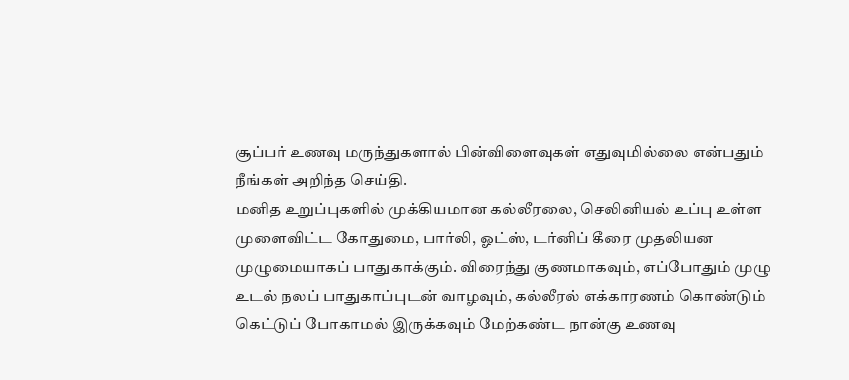சூப்பர் உணவு மருந்துகளால் பின்விளைவுகள் எதுவுமில்லை என்பதும் நீங்கள் அறிந்த செய்தி.
மனித உறுப்புகளில் முக்கியமான கல்லீரலை, செலினியல் உப்பு உள்ள முளைவிட்ட கோதுமை, பார்லி, ஓட்ஸ், டர்னிப் கீரை முதலியன முழுமையாகப் பாதுகாக்கும். விரைந்து குணமாகவும், எப்போதும் முழு உடல் நலப் பாதுகாப்புடன் வாழவும், கல்லீரல் எக்காரணம் கொண்டும் கெட்டுப் போகாமல் இருக்கவும் மேற்கண்ட நான்கு உணவு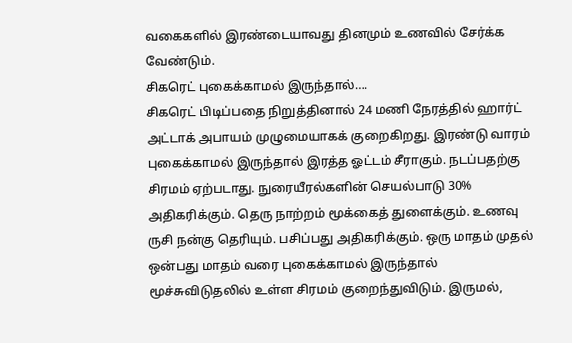வகைகளில் இரண்டையாவது தினமும் உணவில் சேர்க்க வேண்டும்.
சிகரெட் புகைக்காமல் இருந்தால்….
சிகரெட் பிடிப்பதை நிறுத்தினால் 24 மணி நேரத்தில் ஹார்ட் அட்டாக் அபாயம் முழுமையாகக் குறைகிறது. இரண்டு வாரம் புகைக்காமல் இருந்தால் இரத்த ஓட்டம் சீராகும். நடப்பதற்கு சிரமம் ஏற்படாது. நுரையீரல்களின் செயல்பாடு 30% அதிகரிக்கும். தெரு நாற்றம் மூக்கைத் துளைக்கும். உணவு ருசி நன்கு தெரியும். பசிப்பது அதிகரிக்கும். ஒரு மாதம் முதல் ஒன்பது மாதம் வரை புகைக்காமல் இருந்தால் மூச்சுவிடுதலில் உள்ள சிரமம் குறைந்துவிடும். இருமல்,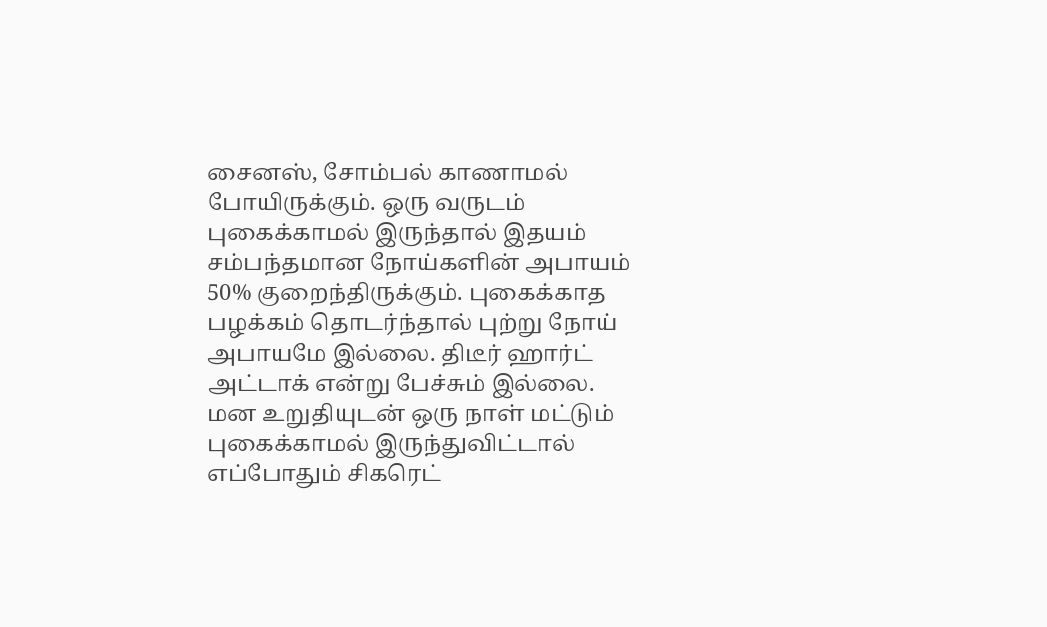சைனஸ், சோம்பல் காணாமல் போயிருக்கும். ஒரு வருடம் புகைக்காமல் இருந்தால் இதயம் சம்பந்தமான நோய்களின் அபாயம் 50% குறைந்திருக்கும். புகைக்காத பழக்கம் தொடர்ந்தால் புற்று நோய் அபாயமே இல்லை. திடீர் ஹார்ட் அட்டாக் என்று பேச்சும் இல்லை. மன உறுதியுடன் ஒரு நாள் மட்டும் புகைக்காமல் இருந்துவிட்டால் எப்போதும் சிகரெட்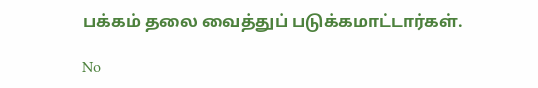பக்கம் தலை வைத்துப் படுக்கமாட்டார்கள்.

No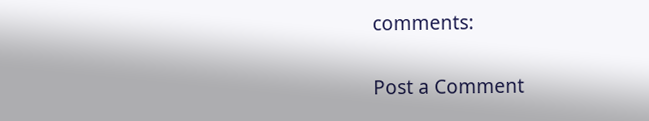comments:

Post a Comment